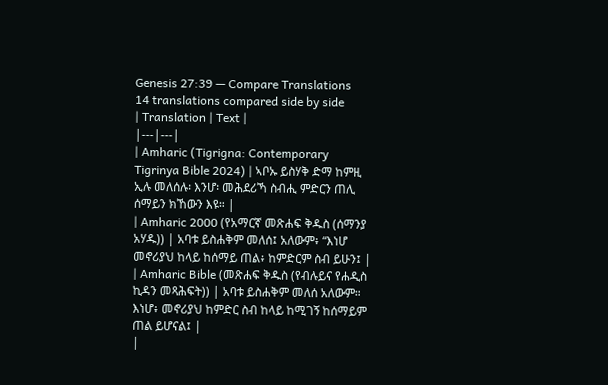Genesis 27:39 — Compare Translations
14 translations compared side by side
| Translation | Text |
|---|---|
| Amharic (Tigrigna: Contemporary Tigrinya Bible 2024) | ኣቦኡ ይስሃቅ ድማ ከምዚ ኢሉ መለሰሉ፡ እንሆ፡ መሕደሪኻ ስብሒ ምድርን ጠሊ ሰማይን ክኸውን እዩ። |
| Amharic 2000 (የአማርኛ መጽሐፍ ቅዱስ (ሰማንያ አሃዱ)) | አባቱ ይስሐቅም መለሰ፤ አለውም፥ “እነሆ መኖሪያህ ከላይ ከሰማይ ጠል፥ ከምድርም ስብ ይሁን፤ |
| Amharic Bible (መጽሐፍ ቅዱስ (የብሉይና የሐዲስ ኪዳን መጻሕፍት)) | አባቱ ይስሐቅም መለሰ አለውም። እነሆ፥ መኖሪያህ ከምድር ስብ ከላይ ከሚገኝ ከሰማይም ጠል ይሆናል፤ |
|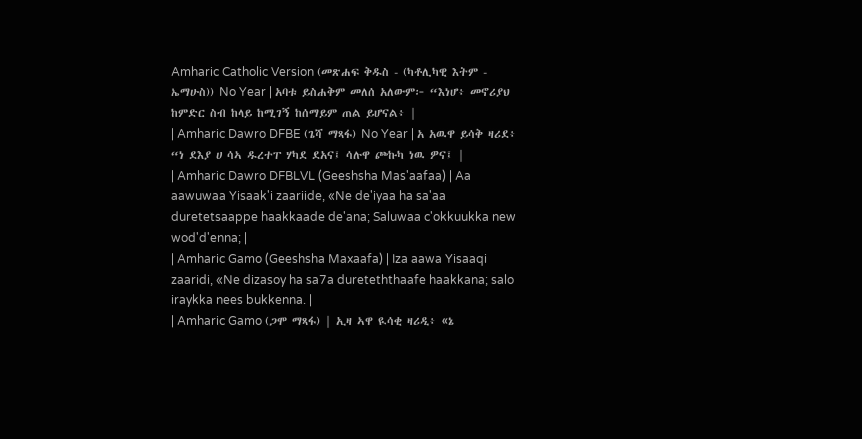Amharic Catholic Version (መጽሐፍ ቅዱስ - (ካቶሊካዊ እትም - ኤማሁስ)) No Year | አባቱ ይስሐቅም መለሰ አለውም፦ “እነሆ፥ መኖሪያህ ከምድር ስብ ከላይ ከሚገኝ ከሰማይም ጠል ይሆናል፥ |
| Amharic Dawro DFBE (ጌሻ ማጻፋ) No Year | አ አዉዋ ይሳቅ ዛሪደ፥ “ነ ደእያ ሀ ሳኣ ዱረተፐ ሃካደ ደአና፤ ሳሉዋ ጮኩካ ነዉ ዎና፤ |
| Amharic Dawro DFBLVL (Geeshsha Mas'aafaa) | Aa aawuwaa Yisaak'i zaariide, «Ne de'iyaa ha sa'aa duretetsaappe haakkaade de'ana; Saluwaa c'okkuukka new wod'd'enna; |
| Amharic Gamo (Geeshsha Maxaafa) | Iza aawa Yisaaqi zaaridi, «Ne dizasoy ha sa7a dureteththaafe haakkana; salo iraykka nees bukkenna. |
| Amharic Gamo (ጋሞ ማጻፋ) | ኢዛ ኣዋ ዪሳቂ ዛሪዲ፥ «ኔ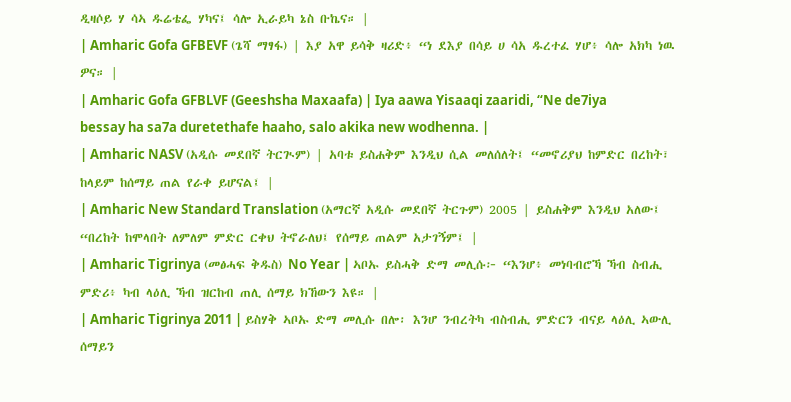ዲዛሶይ ሃ ሳኣ ዱሬቴፌ ሃካና፤ ሳሎ ኢራይካ ኔስ ቡኬና። |
| Amharic Gofa GFBEVF (ጌሻ ማፃፋ) | እያ አዋ ይሳቅ ዛሪድ፥ “ነ ደእያ በሳይ ሀ ሳአ ዱረተፈ ሃሆ፥ ሳሎ አክካ ነዉ ዎና። |
| Amharic Gofa GFBLVF (Geeshsha Maxaafa) | Iya aawa Yisaaqi zaaridi, “Ne de7iya bessay ha sa7a duretethafe haaho, salo akika new wodhenna. |
| Amharic NASV (አዲሱ መደበኛ ትርጒም) | አባቱ ይስሐቅም እንዲህ ሲል መለሰለት፤ “መኖሪያህ ከምድር በረከት፣ ከላይም ከሰማይ ጠል የራቀ ይሆናል፤ |
| Amharic New Standard Translation (አማርኛ አዲሱ መደበኛ ትርጉም) 2005 | ይስሐቅም እንዲህ አለው፤ “በረከት ከሞላበት ለምለም ምድር ርቀህ ትኖራለህ፤ የሰማይ ጠልም አታገኝም፤ |
| Amharic Tigrinya (መፅሓፍ ቅዱስ) No Year | ኣቦኡ ይስሓቅ ድማ መሊሱ፦ “እንሆ፥ መነባብሮኻ ኻብ ስብሒ ምድሪ፥ ካብ ላዕሊ ኻብ ዝርከብ ጠሊ ሰማይ ክኸውን እዩ። |
| Amharic Tigrinya 2011 | ይስሃቅ ኣቦኡ ድማ መሊሱ በሎ፡ እንሆ ንብረትካ ብስብሒ ምድርን ብናይ ላዕሊ ኣውሊ ሰማይን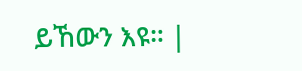ይኸውን እዩ። |